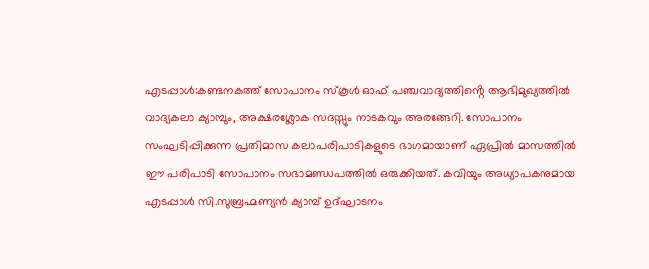എടപ്പാൾ:കണ്ടനകത്ത് സോപാനം സ്കൂൾ ഓഫ് പഞ്ചവാദ്യത്തിൻ്റെ ആഭിമുഖ്യത്തിൽ വാദ്യകലാ ക്യാമ്പും, അക്ഷരശ്ലോക സദസ്സും നാടകവും അരങ്ങേറി. സോപാനം സംഘടിപ്പിക്കുന്ന പ്രതിമാസ കലാപരിപാടികളുടെ ഭാഗമായാണ് ഏപ്രിൽ മാസത്തിൽ ഈ പരിപാടി സോപാനം സഭാമണ്ഡപത്തിൽ ഒരുക്കിയത്. കവിയും അധ്യാപകനുമായ എടപ്പാൾ സി.സുബ്രഹ്മണ്യൻ ക്യാമ്പ് ഉദ്ഘാടനം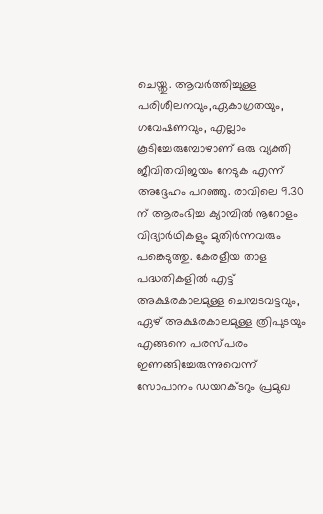ചെയ്തു. ആവർത്തിച്ചുള്ള പരിശീലനവും,ഏകാഗ്രതയും, ഗവേഷണവും, എല്ലാം കൂടിച്ചേരുമ്പോഴാണ് ഒരു വ്യക്തി ജീവിതവിജയം നേടുക എന്ന് അദ്ദേഹം പറഞ്ഞു. രാവിലെ 9.30 ന് ആരംഭിച്ച ക്യാമ്പിൽ നൂറോളം വിദ്യാർഥികളും മുതിർന്നവരും പങ്കെടുത്തു. കേരളീയ താള പദ്ധതികളിൽ എട്ട് അക്ഷരകാലമുള്ള ചെമ്പടവട്ടവും, ഏഴ് അക്ഷരകാലമുള്ള ത്രിപുടയും എങ്ങനെ പരസ്പരം ഇണങ്ങിച്ചേരുന്നുവെന്ന് സോപാനം ഡയറക്ടറും പ്രമുഖ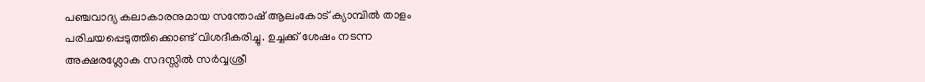പഞ്ചവാദ്യ കലാകാരനുമായ സന്തോഷ് ആലംകോട് ക്യാമ്പിൽ താളം പരിചയപ്പെടുത്തിക്കൊണ്ട് വിശദീകരിച്ചു. ഉച്ചക്ക് ശേഷം നടന്ന അക്ഷരശ്ലോക സദസ്സിൽ സർവ്വശ്രീ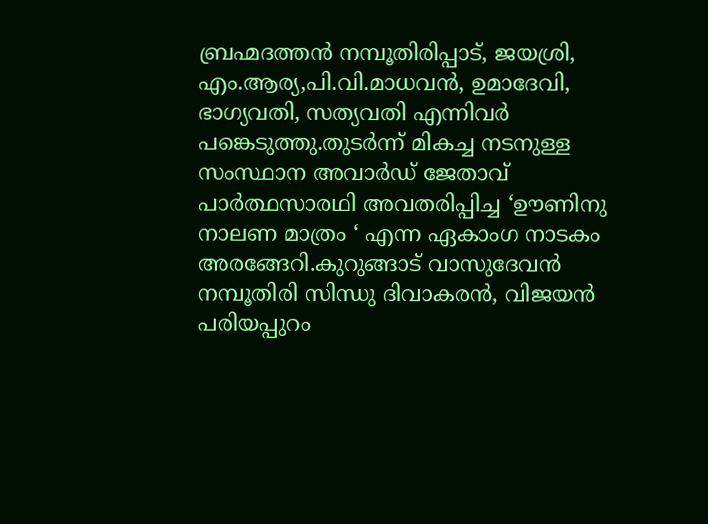ബ്രഹ്മദത്തൻ നമ്പൂതിരിപ്പാട്, ജയശ്രി, എം.ആര്യ,പി.വി.മാധവൻ, ഉമാദേവി, ഭാഗ്യവതി, സത്യവതി എന്നിവർ പങ്കെടുത്തു.തുടർന്ന് മികച്ച നടനുള്ള സംസ്ഥാന അവാർഡ് ജേതാവ് പാർത്ഥസാരഥി അവതരിപ്പിച്ച ‘ഊണിനു നാലണ മാത്രം ‘ എന്ന ഏകാംഗ നാടകം അരങ്ങേറി.കുറുങ്ങാട് വാസുദേവൻ നമ്പൂതിരി സിന്ധു ദിവാകരൻ, വിജയൻ പരിയപ്പുറം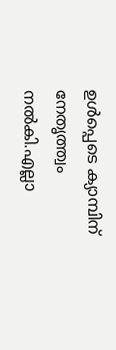ഉൾപ്പെടെ ക്യാമ്പിന് നേതൃത്ത്വം നൽകി.എല്ലാ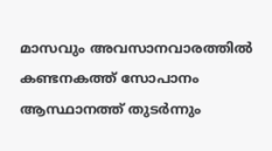മാസവും അവസാനവാരത്തിൽ കണ്ടനകത്ത് സോപാനം ആസ്ഥാനത്ത് തുടർന്നും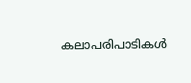കലാപരിപാടികൾ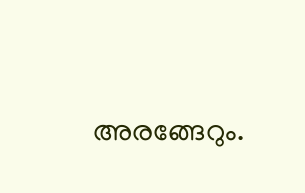അരങ്ങേറും.